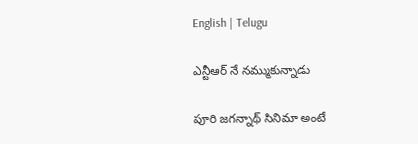English | Telugu

ఎన్టీఆర్ నే నమ్ముకున్నాడు

పూరి జ‌గ‌న్నాథ్ సినిమా అంటే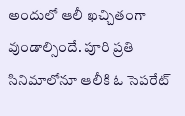అందులో ఆలీ ఖచ్చితంగా వుండాల్సిందే. పూరి ప్రతి సినిమాలోనూ ఆలీకి ఓ సెప‌రేట్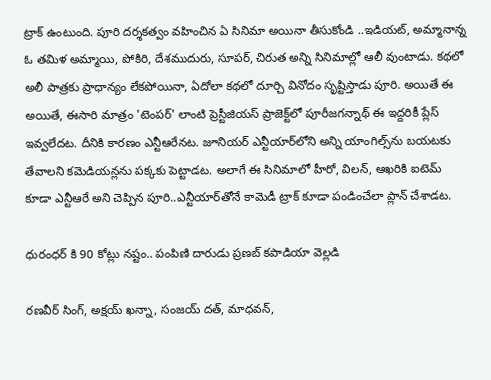ట్రాక్ ఉంటుంది. పూరి ద‌ర్శ‌క‌త్వం వ‌హించిన ఏ సినిమా అయినా తీసుకోండి ..ఇడియ‌ట్‌, అమ్మానాన్న ఓ త‌మిళ అమ్మాయి, పోకిరి, దేశ‌ముదురు, సూప‌ర్‌, చిరుత అన్ని సినిమాల్లో ఆలీ వుంటాడు. క‌థ‌లో అలీ పాత్ర‌కు ప్రాధాన్యం లేక‌పోయినా, ఏదోలా క‌థ‌లో దూర్చి వినోదం సృష్టిస్తాడు పూరి. అయితే ఈ అయితే, ఈసారి మాత్రం 'టెంపర్' లాంటి ప్రెస్టీజియస్ ప్రాజెక్ట్‌లో పూరీజగన్నాథ్ ఈ ఇద్దరికీ ప్లేస్ ఇవ్వలేదట. దీనికి కారణం ఎన్టీఆరేనట. జూనియర్ ఎన్టీయార్‌లోని అన్ని యాంగిల్స్‌ను బయటకు తేవాలని కమెడియన్లను పక్కకు పెట్టాడట. అలాగే ఈ సినిమాలో హీరో, విల‌న్‌, ఆఖ‌రికి ఐటెమ్ కూడా ఎన్టీఆరే అని చెప్పిన పూరి..ఎన్టీయార్‌తోనే కామెడీ ట్రాక్ కూడా పండించేలా ప్లాన్ చేశాడట.

ధురంధర్ కి 90 కోట్లు నష్టం.. పంపిణి దారుడు ప్రణబ్ కపాడియా వెల్లడి

రణవీర్ సింగ్, అక్షయ్ ఖన్నా, సంజయ్ దత్, మాధవన్,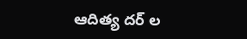ఆదిత్య దర్ ల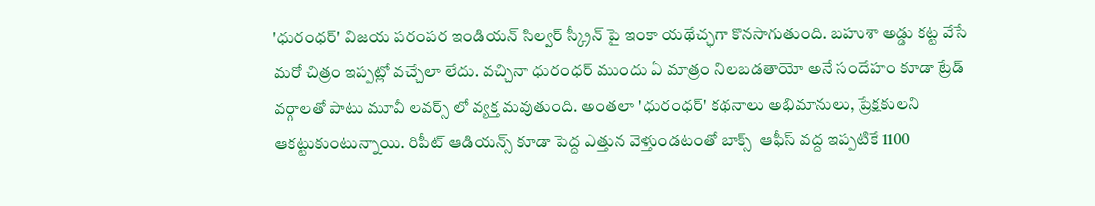'ధురంధర్' విజయ పరంపర ఇండియన్ సిల్వర్ స్క్రీన్ పై ఇంకా యథేచ్ఛగా కొనసాగుతుంది. బహుశా అడ్డు కట్ట వేసే మరో చిత్రం ఇప్పట్లో వచ్చేలా లేదు. వచ్చినా ధురంధర్ ముందు ఏ మాత్రం నిలబడతాయో అనే సందేహం కూడా ట్రేడ్ వర్గాలతో పాటు మూవీ లవర్స్ లో వ్యక్త మవుతుంది. అంతలా 'ధురంధర్' కథనాలు అభిమానులు, ప్రేక్షకులని ఆకట్టుకుంటున్నాయి. రిపీట్ ఆడియన్స్ కూడా పెద్ద ఎత్తున వెళ్తుండటంతో బాక్స్  ఆఫీస్ వద్ద ఇప్పటికే 1100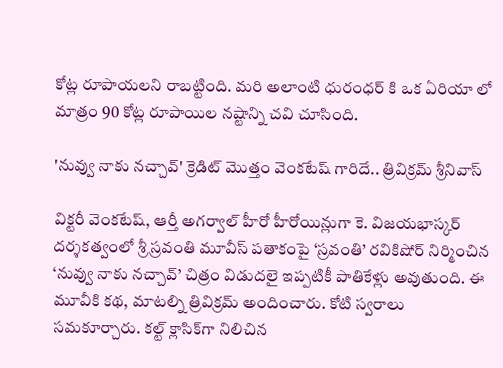కోట్ల రూపాయలని రాబట్టింది. మరి అలాంటి ధురంధర్ కి ఒక ఏరియా లో మాత్రం 90 కోట్ల రూపాయిల నష్టాన్ని చవి చూసింది.

'నువ్వు నాకు నచ్చావ్' క్రెడిట్ మొత్తం వెంకటేష్ గారిదే.. త్రివిక్రమ్ శ్రీనివాస్

విక్టరీ వెంకటేష్, ఆర్తీ అగర్వాల్ హీరో హీరోయిన్లుగా కె. విజయభాస్కర్ దర్శకత్వంలో శ్రీ స్రవంతి మూవీస్ పతాకంపై ‘స్రవంతి’ రవికిషోర్ నిర్మించిన ‘నువ్వు నాకు నచ్చావ్’ చిత్రం విడుదలై ఇప్పటికీ పాతికేళ్లు అవుతుంది. ఈ మూవీకి కథ, మాటల్ని త్రివిక్రమ్ అందించారు. కోటి స్వరాలు సమకూర్చారు. కల్ట్ క్లాసిక్‌గా నిలిచిన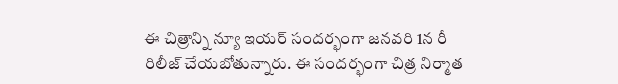ఈ చిత్రాన్ని న్యూ ఇయర్ సందర్భంగా జనవరి 1న రీ రిలీజ్ చేయబోతున్నారు. ఈ సందర్భంగా చిత్ర నిర్మాత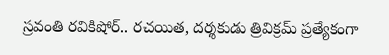స్రవంతి రవికిషోర్.. రచయిత, దర్శకుడు త్రివిక్రమ్ ప్రత్యేకంగా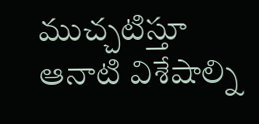ముచ్చటిస్తూ ఆనాటి విశేషాల్ని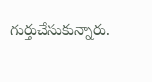గుర్తుచేసుకున్నారు.